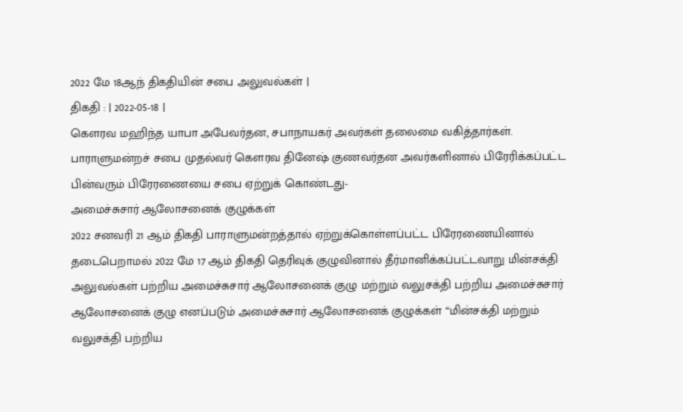2022 மே 18ஆந் திகதியின் சபை அலுவல்கள் |
திகதி : | 2022-05-18 |
கௌரவ மஹிந்த யாபா அபேவர்தன, சபாநாயகர் அவர்கள் தலைமை வகித்தார்கள்.
பாராளுமன்றச் சபை முதல்வர் கௌரவ தினேஷ் குணவர்தன அவர்களினால் பிரேரிக்கப்பட்ட பின்வரும் பிரேரணையை சபை ஏற்றுக் கொண்டது-
அமைச்சுசார் ஆலோசனைக் குழுக்கள்
2022 சனவரி 21 ஆம் திகதி பாராளுமன்றத்தால் ஏற்றுக்கொள்ளப்பட்ட பிரேரணையினால் தடைபெறாமல் 2022 மே 17 ஆம் திகதி தெரிவுக் குழுவினால் தீர்மானிக்கப்பட்டவாறு மின்சக்தி அலுவல்கள் பற்றிய அமைச்சுசார் ஆலோசனைக் குழு மற்றும் வலுசக்தி பற்றிய அமைச்சுசார் ஆலோசனைக் குழு எனப்படும் அமைச்சுசார் ஆலோசனைக் குழுக்கள் “மின்சக்தி மற்றும் வலுசக்தி பற்றிய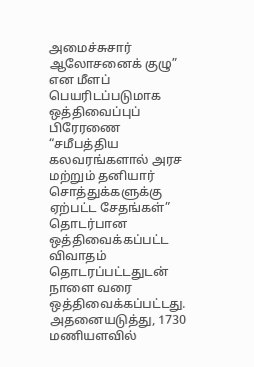அமைச்சுசார் ஆலோசனைக் குழு” என மீளப் பெயரிடப்படுமாக
ஒத்திவைப்புப் பிரேரணை
“சமீபத்திய கலவரங்களால் அரச மற்றும் தனியார் சொத்துக்களுக்கு ஏற்பட்ட சேதங்கள்” தொடர்பான ஒத்திவைக்கப்பட்ட விவாதம் தொடரப்பட்டதுடன் நாளை வரை ஒத்திவைக்கப்பட்டது.
அதனையடுத்து, 1730 மணியளவில்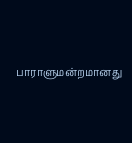பாராளுமன்றமானது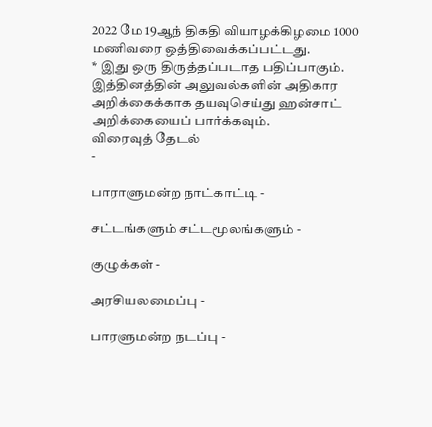2022 மே 19ஆந் திகதி வியாழக்கிழமை 1000 மணிவரை ஒத்திவைக்கப்பட்டது.
* இது ஒரு திருத்தப்படாத பதிப்பாகும். இத்தினத்தின் அலுவல்களின் அதிகார அறிக்கைக்காக தயவுசெய்து ஹன்சாட் அறிக்கையைப் பார்க்கவும்.
விரைவுத் தேடல்
-

பாராளுமன்ற நாட்காட்டி -

சட்டங்களும் சட்டமூலங்களும் -

குழுக்கள் -

அரசியலமைப்பு -

பாரளுமன்ற நடப்பு -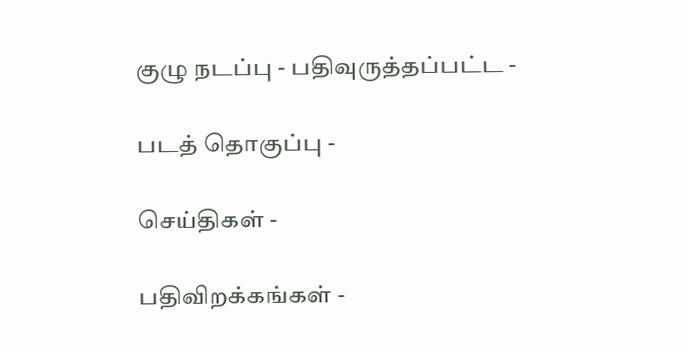குழு நடப்பு - பதிவுருத்தப்பட்ட -

படத் தொகுப்பு -

செய்திகள் -

பதிவிறக்கங்கள் -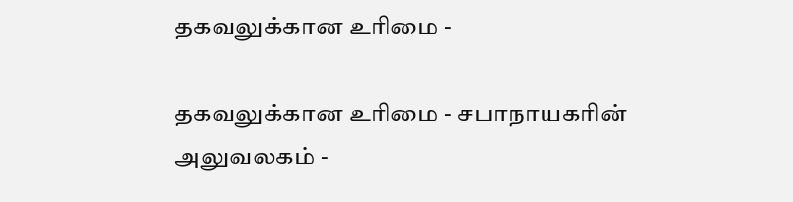தகவலுக்கான உரிமை -

தகவலுக்கான உரிமை - சபாநாயகரின் அலுவலகம் -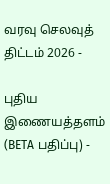வரவு செலவுத் திட்டம் 2026 -

புதிய இணையத்தளம் (BETA பதிப்பு) -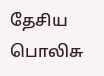தேசிய பொலிசு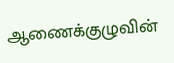ஆணைக்குழுவின்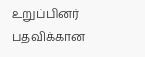உறுப்பினர் பதவிக்கான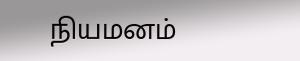நியமனம்